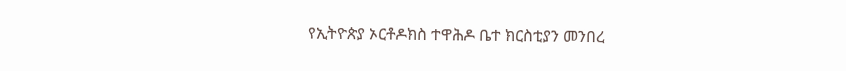የኢትዮጵያ ኦርቶዶክስ ተዋሕዶ ቤተ ክርስቲያን መንበረ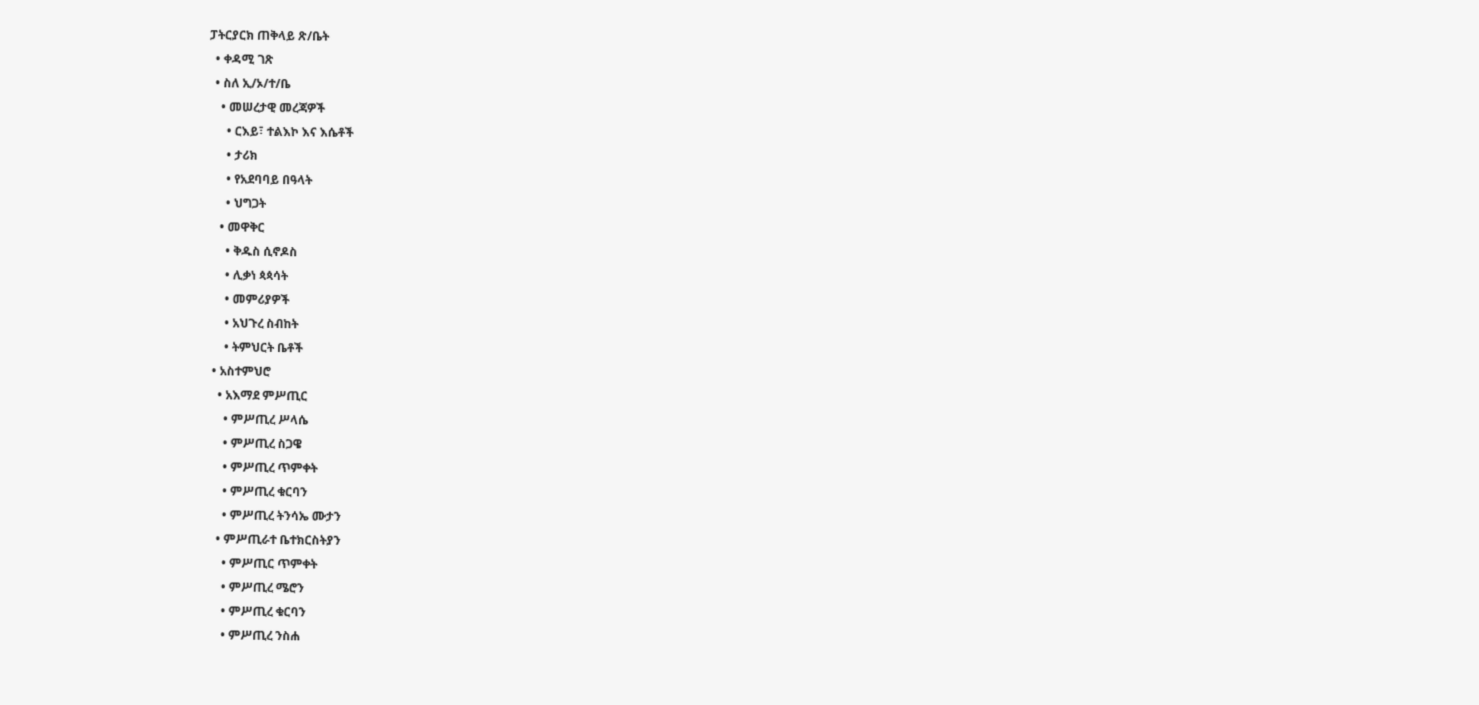ፓትርያርክ ጠቅላይ ጽ/ቤት
  • ቀዳሚ ገጽ
  • ስለ ኢ/ኦ/ተ/ቤ
    • መሠረታዊ መረጃዎች
      • ርእይ፣ ተልእኮ እና እሴቶች
      • ታሪክ
      • የአደባባይ በዓላት
      • ህግጋት
    • መዋቅር
      • ቅዱስ ሲኖዶስ
      • ሊቃነ ጳጳሳት
      • መምሪያዎች
      • አህጉረ ስብከት
      • ትምህርት ቤቶች
  • አስተምህሮ
    • አእማደ ምሥጢር
      • ምሥጢረ ሥላሴ
      • ምሥጢረ ስጋዌ
      • ምሥጢረ ጥምቀት
      • ምሥጢረ ቁርባን
      • ምሥጢረ ትንሳኤ ሙታን
    • ምሥጢራተ ቤተክርስትያን
      • ምሥጢር ጥምቀት
      • ምሥጢረ ሜሮን
      • ምሥጢረ ቁርባን
      • ምሥጢረ ንስሐ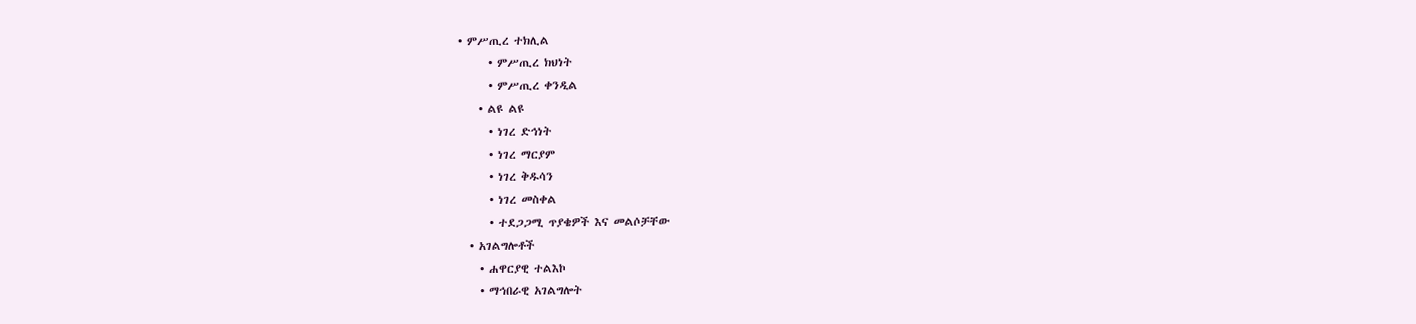• ምሥጢረ ተክሊል
      • ምሥጢረ ክህነት
      • ምሥጢረ ቀንዲል
    • ልዩ ልዩ
      • ነገረ ድኅነት
      • ነገረ ማርያም
      • ነገረ ቅዱሳን
      • ነገረ መስቀል
      • ተደጋጋሚ ጥያቄዎች እና መልሶቻቸው
  • አገልግሎቶች
    • ሐዋርያዊ ተልእኮ
    • ማኅበራዊ አገልግሎት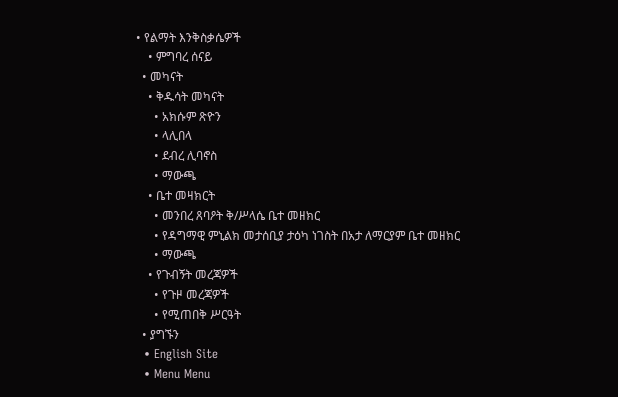• የልማት እንቅስቃሴዎች
    • ምግባረ ሰናይ
  • መካናት
    • ቅዱሳት መካናት
      • አክሱም ጽዮን
      • ላሊበላ
      • ደብረ ሊባኖስ
      • ማውጫ
    • ቤተ መዛክርት
      • መንበረ ጸባዖት ቅ/ሥላሴ ቤተ መዘክር
      • የዳግማዊ ምኒልክ መታሰቢያ ታዕካ ነገስት በአታ ለማርያም ቤተ መዘክር
      • ማውጫ
    • የጉብኝት መረጃዎች
      • የጉዞ መረጃዎች
      • የሚጠበቅ ሥርዓት
  • ያግኙን
  • English Site
  • Menu Menu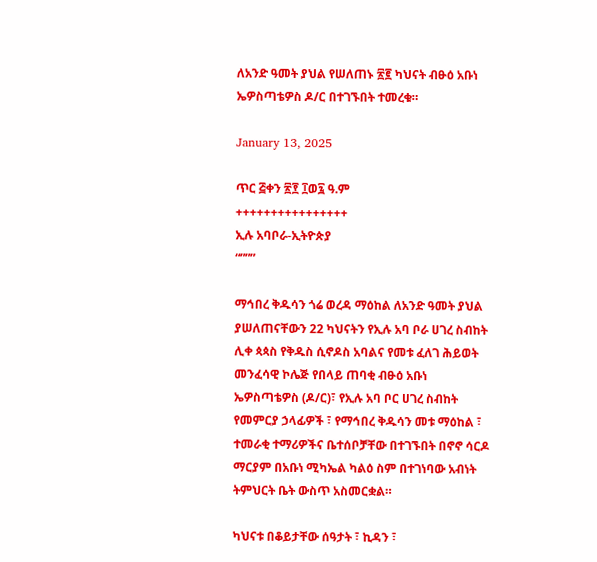ለአንድ ዓመት ያህል የሠለጠኑ ፳፪ ካህናት ብፁዕ አቡነ ኤዎስጣቴዎስ ዶ/ር በተገኙበት ተመረቁ።

January 13, 2025

ጥር ፭ቀን ፳፻ ፲ወ፯ ዓ.ም
++++++++++++++++
ኢሉ አባቦራ-ኢትዮጵያ
“”””

ማኅበረ ቅዱሳን ጎሬ ወረዳ ማዕከል ለአንድ ዓመት ያህል ያሠለጠናቸውን 22 ካህናትን የኢሉ አባ ቦራ ሀገረ ስብከት ሊቀ ጳጳስ የቅዱስ ሲኖዶስ አባልና የመቱ ፈለገ ሕይወት መንፈሳዊ ኮሌጅ የበላይ ጠባቂ ብፁዕ አቡነ ኤዎስጣቴዎስ (ዶ/ር)፣ የኢሉ አባ ቦር ሀገረ ስብከት የመምርያ ኃላፊዎች ፣ የማኅበረ ቅዱሳን መቱ ማዕከል ፣ ተመራቂ ተማሪዎችና ቤተሰቦቻቸው በተገኙበት በኖኖ ሳርዶ ማርያም በአቡነ ሚካኤል ካልዕ ስም በተገነባው አብነት ትምህርት ቤት ውስጥ አስመርቋል።

ካህናቱ በቆይታቸው ሰዓታት ፣ ኪዳን ፣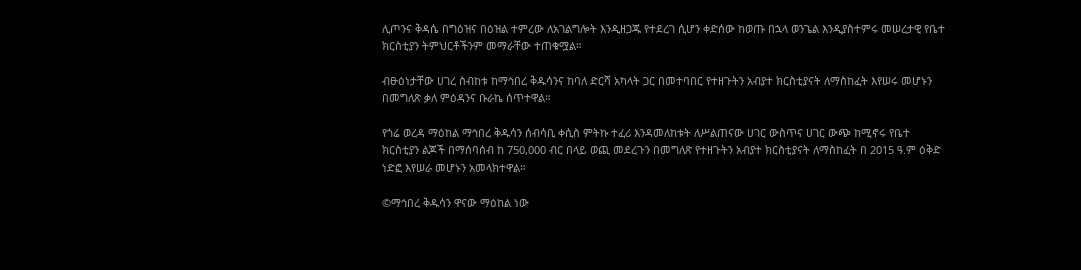ሊጦንና ቅዳሴ በግዕዝና በዕዝል ተምረው ለአገልግሎት እንዲዘጋጁ የተደረገ ሲሆን ቀድሰው ከወጡ በኋላ ወንጌል እንዲያስተምሩ መሠረታዊ የቤተ ክርስቲያን ትምህርቶችንም መማራቸው ተጠቁሟል።

ብፁዕነታቸው ሀገረ ስብከቱ ከማኅበረ ቅዱሳንና ከባለ ድርሻ አካላት ጋር በመተባበር የተዘጉትን አብያተ ክርስቲያናት ለማስከፈት እየሠሩ መሆኑን በመግለጽ ቃለ ምዕዳንና ቡራኬ ሰጥተዋል።

የጎሬ ወረዳ ማዕከል ማኅበረ ቅዱሳን ሰብሳቢ ቀሲስ ምትኩ ተፈሪ እንዳመለከቱት ለሥልጠናው ሀገር ውስጥና ሀገር ውጭ ከሚኖሩ የቤተ ክርስቲያን ልጆች በማሰባሰብ ከ 750,000 ብር በላይ ወጪ መደረጉን በመግለጽ የተዘጉትን አብያተ ክርስቲያናት ለማስከፈት በ 2015 ዓ.ም ዕቅድ ነድፎ እየሠራ መሆኑን አመላክተዋል።

©ማኅበረ ቅዱሳን ዋናው ማዕከል ነው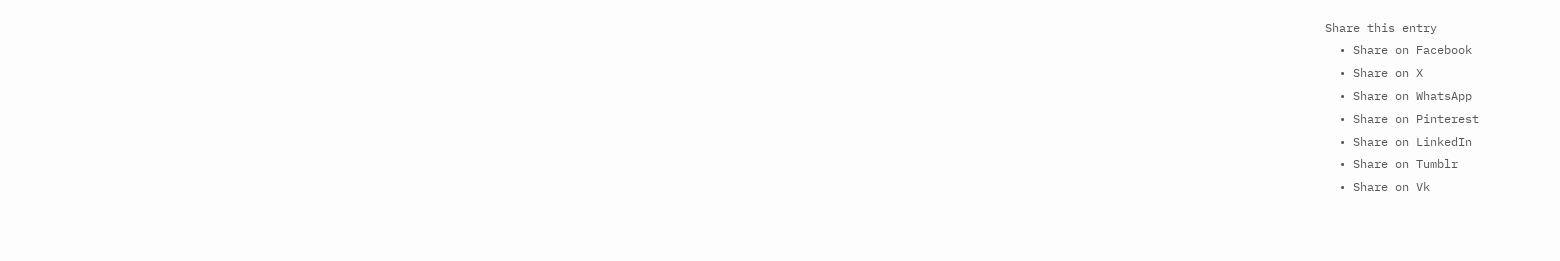Share this entry
  • Share on Facebook
  • Share on X
  • Share on WhatsApp
  • Share on Pinterest
  • Share on LinkedIn
  • Share on Tumblr
  • Share on Vk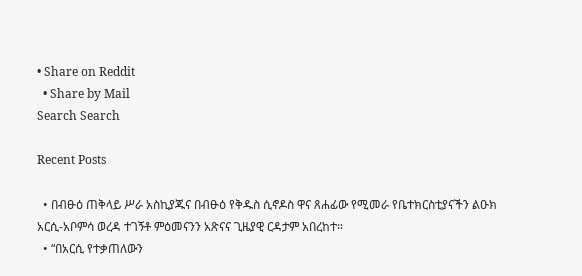• Share on Reddit
  • Share by Mail
Search Search

Recent Posts

  • በብፁዕ ጠቅላይ ሥራ አስኪያጁና በብፁዕ የቅዱስ ሲኖዶስ ዋና ጸሐፊው የሚመራ የቤተክርስቲያናችን ልዑክ አርሲ-አቦምሳ ወረዳ ተገኝቶ ምዕመናንን አጽናና ጊዜያዊ ርዳታም አበረከተ።
  • “በአርሲ የተቃጠለውን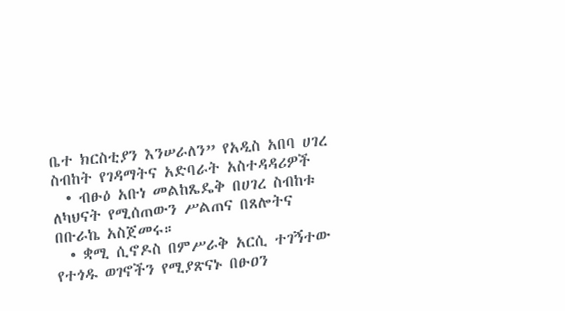ቤተ ክርስቲያን እንሠራለን” የአዲስ አበባ ሀገረ ስብከት የገዳማትና አድባራት አስተዳዳሪዎች
  • ብፁዕ አቡነ መልከጼዴቅ በሀገረ ስብከቱ ለካህናት የሚሰጠውን ሥልጠና በጸሎትና በቡራኬ አስጀመሩ።
  • ቋሚ ሲኖዶስ በምሥራቅ አርሲ ተገኝተው የተጎዱ ወገኖችን የሚያጽናኑ በፁዐን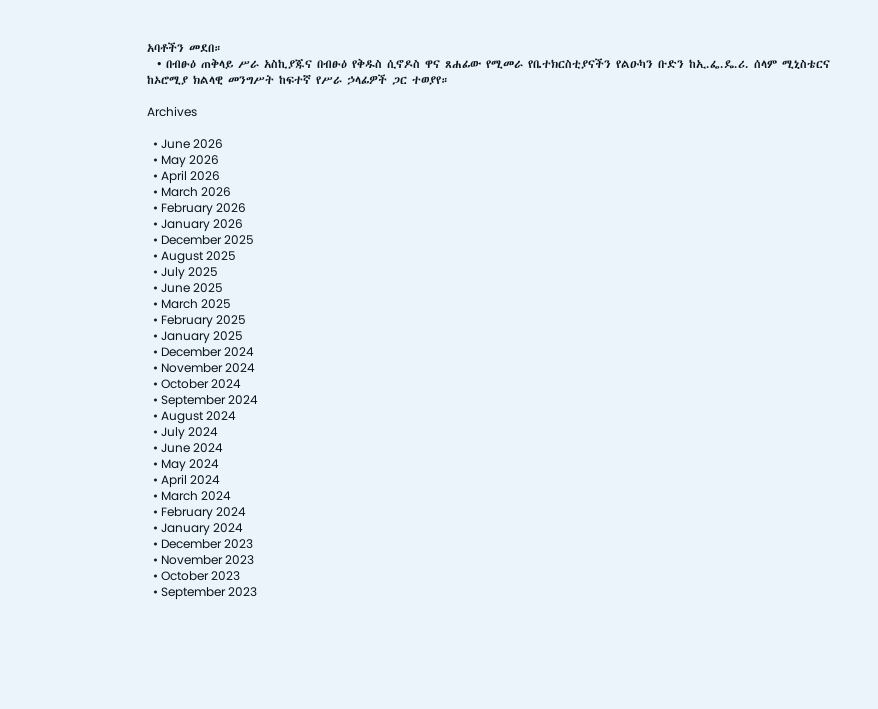አባቶችን መደበ።
  • በብፁዕ ጠቅላይ ሥራ አስኪያጁና በብፁዕ የቅዱስ ሲኖዶስ ዋና ጸሐፊው የሚመራ የቤተክርስቲያናችን የልዑካን ቡድን ከኢ.ፌ.ዴ.ሪ. ሰላም ሚኒስቴርና ከኦሮሚያ ክልላዊ መንግሥት ከፍተኛ የሥራ ኃላፊዎች ጋር ተወያየ።

Archives

  • June 2026
  • May 2026
  • April 2026
  • March 2026
  • February 2026
  • January 2026
  • December 2025
  • August 2025
  • July 2025
  • June 2025
  • March 2025
  • February 2025
  • January 2025
  • December 2024
  • November 2024
  • October 2024
  • September 2024
  • August 2024
  • July 2024
  • June 2024
  • May 2024
  • April 2024
  • March 2024
  • February 2024
  • January 2024
  • December 2023
  • November 2023
  • October 2023
  • September 2023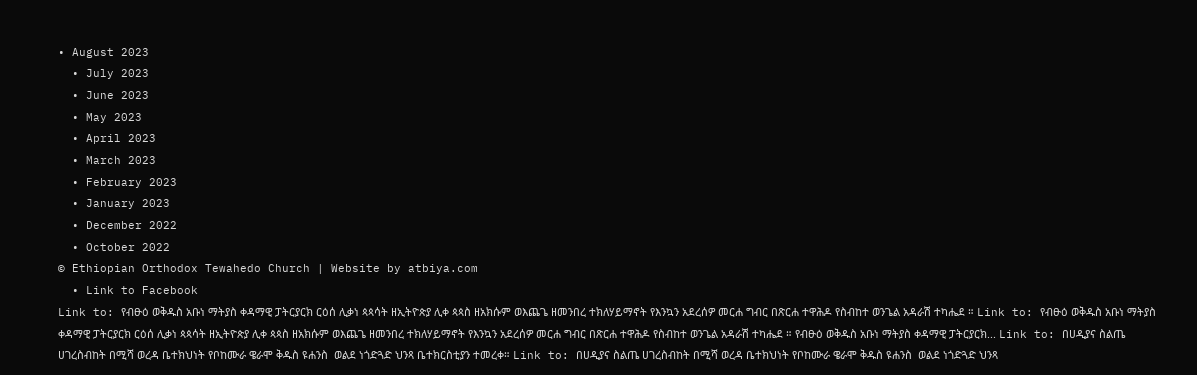• August 2023
  • July 2023
  • June 2023
  • May 2023
  • April 2023
  • March 2023
  • February 2023
  • January 2023
  • December 2022
  • October 2022
© Ethiopian Orthodox Tewahedo Church | Website by atbiya.com
  • Link to Facebook
Link to: የብፁዕ ወቅዱስ አቡነ ማትያስ ቀዳማዊ ፓትርያርክ ርዕሰ ሊቃነ ጳጳሳት ዘኢትዮጵያ ሊቀ ጳጳስ ዘአክሱም ወእጨጌ ዘመንበረ ተክለሃይማኖት የእንኳን አደረሰዎ መርሐ ግብር በጽርሐ ተዋሕዶ የስብከተ ወንጌል አዳራሽ ተካሔደ ። Link to: የብፁዕ ወቅዱስ አቡነ ማትያስ ቀዳማዊ ፓትርያርክ ርዕሰ ሊቃነ ጳጳሳት ዘኢትዮጵያ ሊቀ ጳጳስ ዘአክሱም ወእጨጌ ዘመንበረ ተክለሃይማኖት የእንኳን አደረሰዎ መርሐ ግብር በጽርሐ ተዋሕዶ የስብከተ ወንጌል አዳራሽ ተካሔደ ። የብፁዕ ወቅዱስ አቡነ ማትያስ ቀዳማዊ ፓትርያርክ... Link to: በሀዲያና ስልጤ ሀገረስብከት በሚሻ ወረዳ ቤተክህነት የቦከሙራ ዌራሞ ቅዱስ ዩሐንስ  ወልደ ነጎድጓድ ህንጻ ቤተክርስቲያን ተመረቀ። Link to: በሀዲያና ስልጤ ሀገረስብከት በሚሻ ወረዳ ቤተክህነት የቦከሙራ ዌራሞ ቅዱስ ዩሐንስ  ወልደ ነጎድጓድ ህንጻ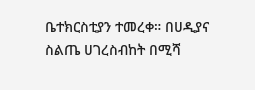ቤተክርስቲያን ተመረቀ። በሀዲያና ስልጤ ሀገረስብከት በሚሻ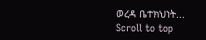ወረዳ ቤተክህነት...
Scroll to top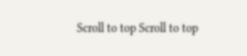Scroll to top Scroll to top